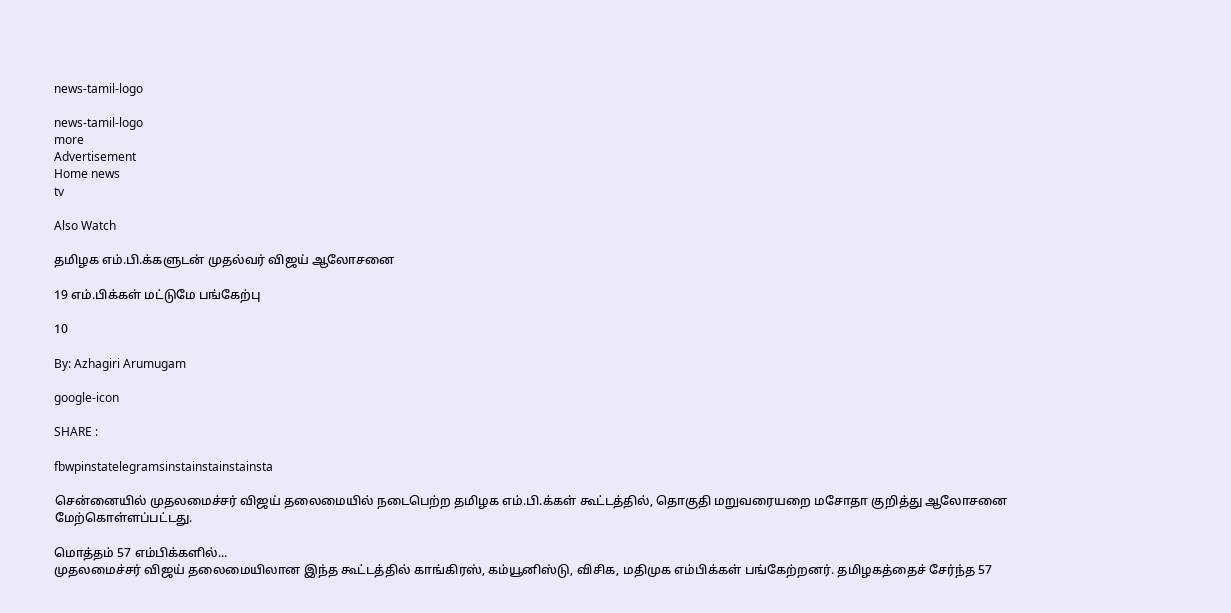news-tamil-logo

news-tamil-logo
more
Advertisement
Home news
tv

Also Watch

தமிழக எம்.பி.க்களுடன் முதல்வர் விஜய் ஆலோசனை

19 எம்.பிக்கள் மட்டுமே பங்கேற்பு

10

By: Azhagiri Arumugam

google-icon

SHARE :

fbwpinstatelegramsinstainstainstainsta

சென்னையில் முதலமைச்சர் விஜய் தலைமையில் நடைபெற்ற தமிழக எம்.பி.க்கள் கூட்டத்தில், தொகுதி மறுவரையறை மசோதா குறித்து ஆலோசனை மேற்கொள்ளப்பட்டது.

மொத்தம் 57 எம்பிக்களில்...
முதலமைச்சர் விஜய் தலைமையிலான இந்த கூட்டத்தில் காங்கிரஸ், கம்யூனிஸ்டு, விசிக, மதிமுக எம்பிக்கள் பங்கேற்றனர். தமிழகத்தைச் சேர்ந்த 57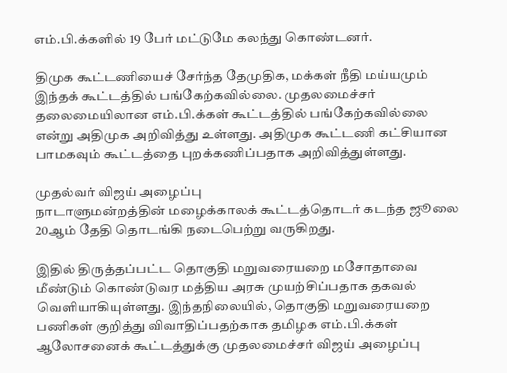எம்.பி.க்களில் 19 பேர் மட்டுமே கலந்து கொண்டனர்.

திமுக கூட்டணியைச் சேர்ந்த தேமுதிக, மக்கள் நீதி மய்யமும் இந்தக் கூட்டத்தில் பங்கேற்கவில்லை. முதலமைச்சர் தலைமையிலான எம்.பி.க்கள் கூட்டத்தில் பங்கேற்கவில்லை என்று அதிமுக அறிவித்து உள்ளது. அதிமுக கூட்டணி கட்சியான பாமகவும் கூட்டத்தை புறக்கணிப்பதாக அறிவித்துள்ளது.

முதல்வர் விஜய் அழைப்பு
நாடாளுமன்றத்தின் மழைக்காலக் கூட்டத்தொடர் கடந்த ஜூலை 20ஆம் தேதி தொடங்கி நடைபெற்று வருகிறது.

இதில் திருத்தப்பட்ட தொகுதி மறுவரையறை மசோதாவை மீண்டும் கொண்டுவர மத்திய அரசு முயற்சிப்பதாக தகவல் வெளியாகியுள்ளது. இந்தநிலையில், தொகுதி மறுவரையறை பணிகள் குறித்து விவாதிப்பதற்காக தமிழக எம்.பி.க்கள் ஆலோசனைக் கூட்டத்துக்கு முதலமைச்சர் விஜய் அழைப்பு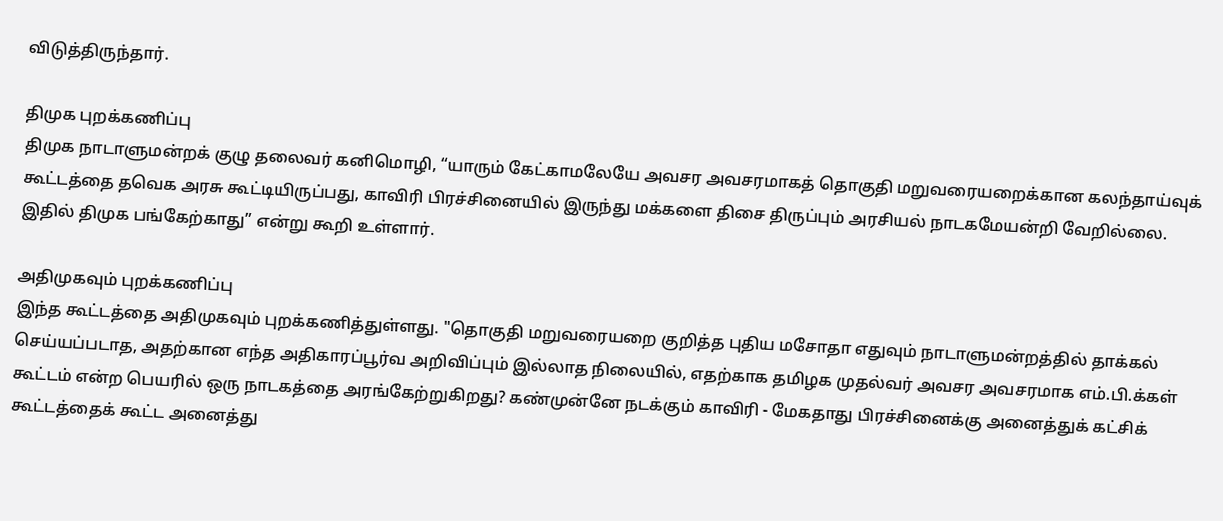விடுத்திருந்தார்.

திமுக புறக்கணிப்பு
திமுக நாடாளுமன்றக் குழு தலைவர் கனிமொழி, “யாரும் கேட்காமலேயே அவசர அவசரமாகத் தொகுதி மறுவரையறைக்கான கலந்தாய்வுக் கூட்டத்தை தவெக அரசு கூட்டியிருப்பது, காவிரி பிரச்சினையில் இருந்து மக்களை திசை திருப்பும் அரசியல் நாடகமேயன்றி வேறில்லை. இதில் திமுக பங்கேற்காது” என்று கூறி உள்ளார்.

அதிமுகவும் புறக்கணிப்பு
இந்த கூட்டத்தை அதிமுகவும் புறக்கணித்துள்ளது. "தொகுதி மறுவரையறை குறித்த புதிய மசோதா எதுவும் நாடாளுமன்றத்தில் தாக்கல் செய்யப்படாத, அதற்கான எந்த அதிகாரப்பூர்வ அறிவிப்பும் இல்லாத நிலையில், எதற்காக தமிழக முதல்வர் அவசர அவசரமாக எம்.பி.க்கள் கூட்டம் என்ற பெயரில் ஒரு நாடகத்தை அரங்கேற்றுகிறது? கண்முன்னே நடக்கும் காவிரி - மேகதாது பிரச்சினைக்கு அனைத்துக் கட்சிக் கூட்டத்தைக் கூட்ட அனைத்து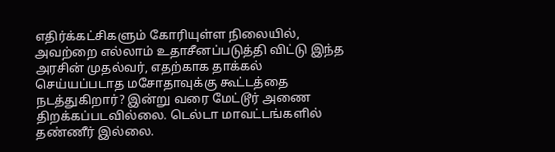எதிர்க்கட்சிகளும் கோரியுள்ள நிலையில், அவற்றை எல்லாம் உதாசீனப்படுத்தி விட்டு இந்த அரசின் முதல்வர், எதற்காக தாக்கல் செய்யப்படாத மசோதாவுக்கு கூட்டத்தை நடத்துகிறார்? இன்று வரை மேட்டூர் அணை திறக்கப்படவில்லை. டெல்டா மாவட்டங்களில் தண்ணீர் இல்லை.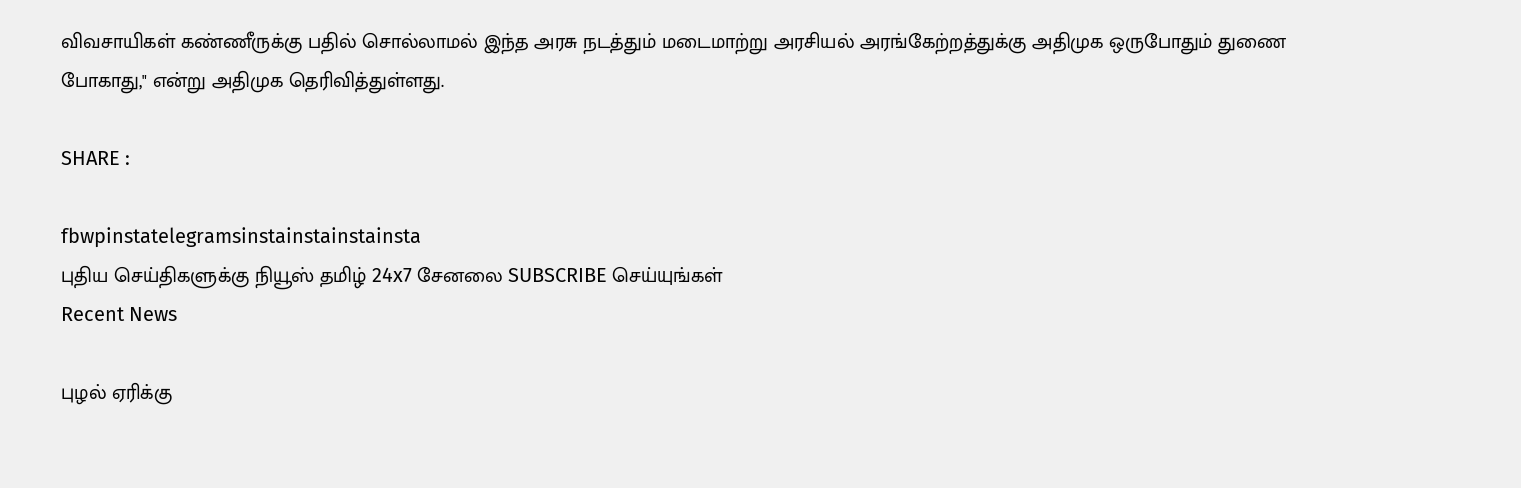விவசாயிகள் கண்ணீருக்கு பதில் சொல்லாமல் இந்த அரசு நடத்தும் மடைமாற்று அரசியல் அரங்கேற்றத்துக்கு அதிமுக ஒருபோதும் துணை போகாது," என்று அதிமுக தெரிவித்துள்ளது.

SHARE :

fbwpinstatelegramsinstainstainstainsta
புதிய செய்திகளுக்கு நியூஸ் தமிழ் 24x7 சேனலை SUBSCRIBE செய்யுங்கள்
Recent News

புழல் ஏரிக்கு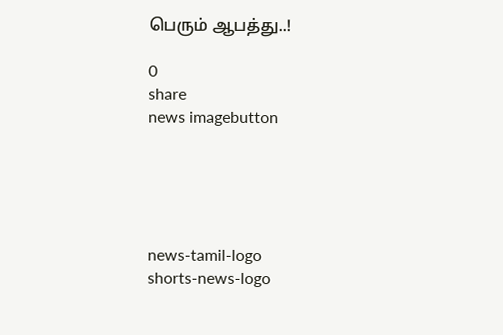பெரும் ஆபத்து..!

0
share
news imagebutton





news-tamil-logo
shorts-news-logo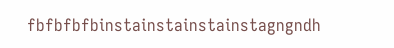fbfbfbfbinstainstainstainstagngndh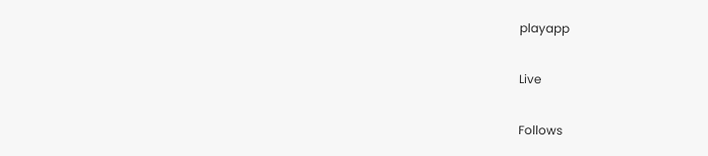playapp

Live

Follows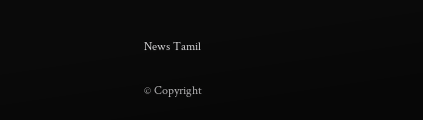News Tamil

© Copyright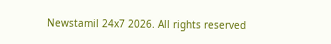Newstamil 24x7 2026. All rights reserved